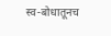स्व-बोधातूनच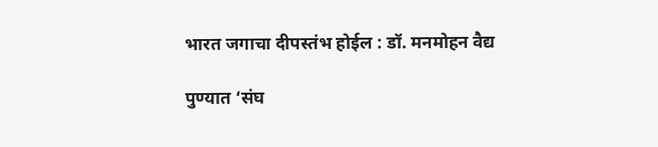भारत जगाचा दीपस्तंभ होईल : डॉ. मनमोहन वैद्य

पुण्यात ‘संघ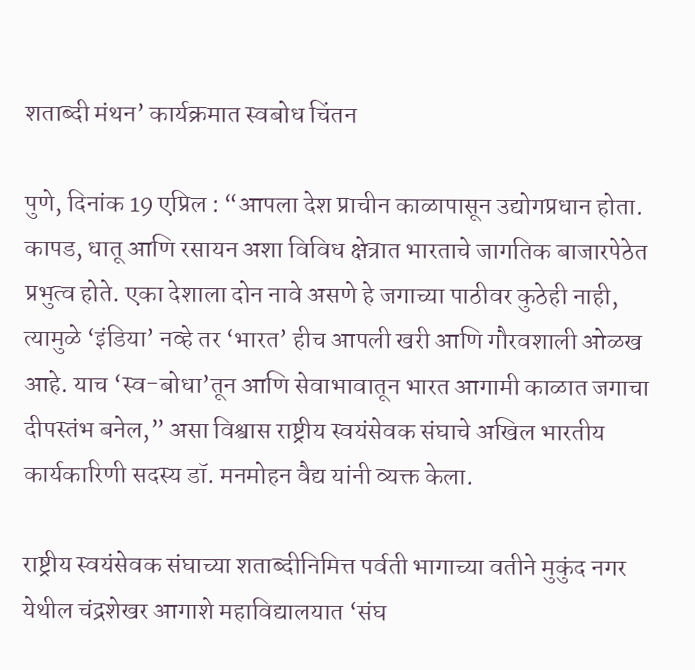शताब्दी मंथन’ कार्यक्रमात स्वबोध चिंतन

पुणे, दिनांक 19 एप्रिल : “आपला देश प्राचीन काळापासून उद्योगप्रधान होता. कापड, धातू आणि रसायन अशा विविध क्षेत्रात भारताचे जागतिक बाजारपेठेत प्रभुत्व होते. एका देशाला दोन नावे असणे हे जगाच्या पाठीवर कुठेही नाही, त्यामुळे ‘इंडिया’ नव्हे तर ‘भारत’ हीच आपली खरी आणि गौरवशाली ओळख आहे. याच ‘स्व-बोधा’तून आणि सेवाभावातून भारत आगामी काळात जगाचा दीपस्तंभ बनेल,” असा विश्वास राष्ट्रीय स्वयंसेवक संघाचे अखिल भारतीय कार्यकारिणी सदस्य डॉ. मनमोहन वैद्य यांनी व्यक्त केला.

राष्ट्रीय स्वयंसेवक संघाच्या शताब्दीनिमित्त पर्वती भागाच्या वतीने मुकुंद नगर येथील चंद्रशेखर आगाशे महाविद्यालयात ‘संघ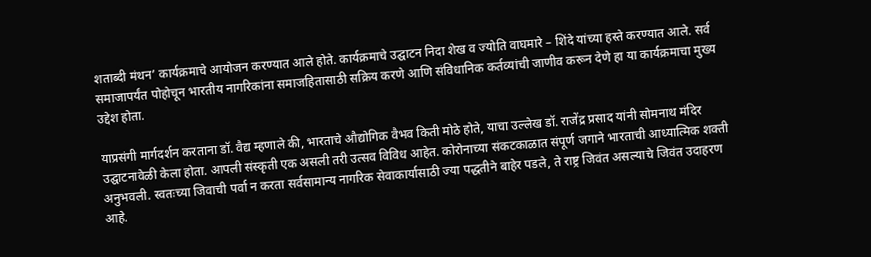शताब्दी मंथन’ कार्यक्रमाचे आयोजन करण्यात आले होते. कार्यक्रमाचे उद्घाटन निदा शेख व ज्योति वाघमारे – शिंदे यांच्या हस्ते करण्यात आले. सर्व समाजापर्यंत पोहोचून भारतीय नागरिकांना समाजहितासाठी सक्रिय करणे आणि संविधानिक कर्तव्यांची जाणीव करून देणे हा या कार्यक्रमाचा मुख्य उद्देश होता.

याप्रसंगी मार्गदर्शन करताना डॉ. वैद्य म्हणाले की, भारताचे औद्योगिक वैभव किती मोठे होते, याचा उल्लेख डॉ. राजेंद्र प्रसाद यांनी सोमनाथ मंदिर उद्घाटनावेळी केला होता. आपली संस्कृती एक असली तरी उत्सव विविध आहेत. कोरोनाच्या संकटकाळात संपूर्ण जगाने भारताची आध्यात्मिक शक्ती अनुभवली. स्वतःच्या जिवाची पर्वा न करता सर्वसामान्य नागरिक सेवाकार्यासाठी ज्या पद्धतीने बाहेर पडले, ते राष्ट्र जिवंत असल्याचे जिवंत उदाहरण आहे.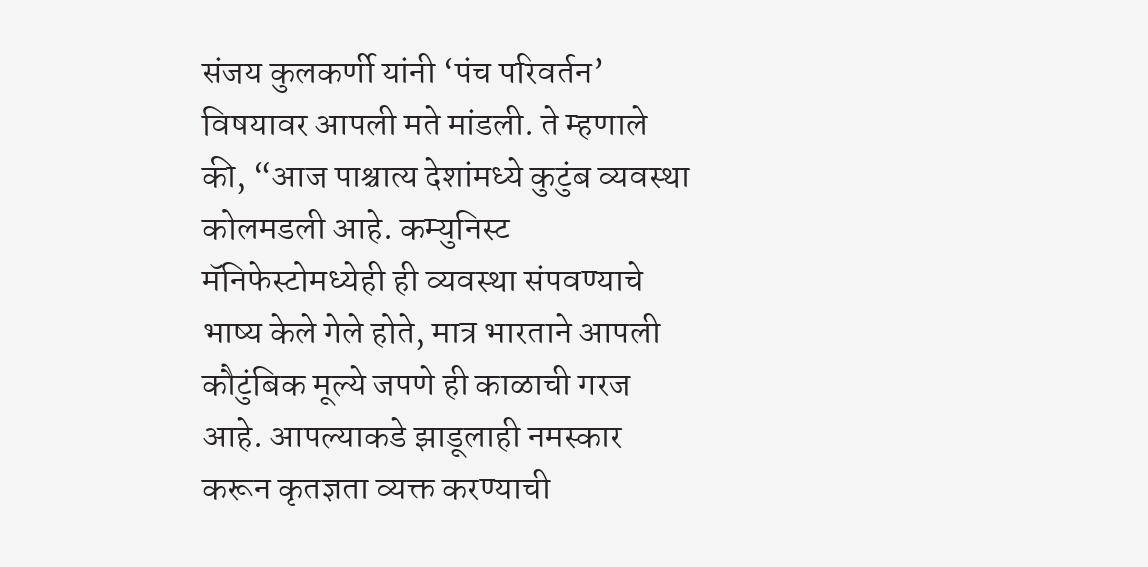संजय कुलकर्णी यांनी ‘पंच परिवर्तन’ विषयावर आपली मते मांडली. ते म्हणाले की, “आज पाश्चात्य देशांमध्ये कुटुंब व्यवस्था कोलमडली आहे. कम्युनिस्ट मॅनिफेस्टोमध्येही ही व्यवस्था संपवण्याचे भाष्य केले गेले होते, मात्र भारताने आपली कौटुंबिक मूल्ये जपणे ही काळाची गरज आहे. आपल्याकडे झाडूलाही नमस्कार करून कृतज्ञता व्यक्त करण्याची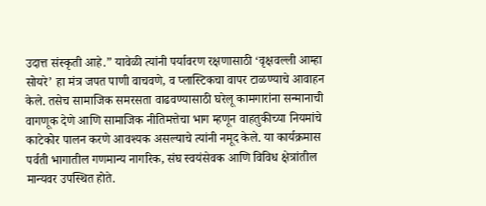उदात्त संस्कृती आहे.” यावेळी त्यांनी पर्यावरण रक्षणासाठी ‘वृक्षवल्ली आम्हा सोयरे’ हा मंत्र जपत पाणी वाचवणे, व प्लास्टिकचा वापर टाळण्याचे आवाहन केले. तसेच सामाजिक समरसता वाढवण्यासाठी घरेलू कामगारांना सन्मानाची वागणूक देणे आणि सामाजिक नीतिमत्तेचा भाग म्हणून वाहतुकीच्या नियमांचे काटेकोर पालन करणे आवश्यक असल्याचे त्यांनी नमूद केले. या कार्यक्रमास पर्वती भागातील गणमान्य नागरिक, संघ स्वयंसेवक आणि विविध क्षेत्रांतील मान्यवर उपस्थित होते.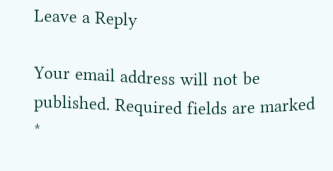Leave a Reply

Your email address will not be published. Required fields are marked *